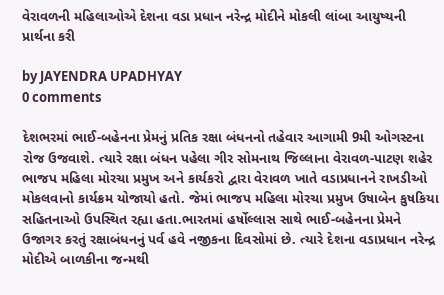વેરાવળની મહિલાઓએ દેશના વડા પ્રધાન નરેન્દ્ર મોદીને મોકલી લાંબા આયુષ્યની પ્રાર્થના કરી

by JAYENDRA UPADHYAY
0 comments

દેશભરમાં ભાઈ-બહેનના પ્રેમનું પ્રતિક રક્ષા બંધનનો તહેવાર આગામી 9મી ઓગસ્ટના રોજ ઉજવાશે. ત્યારે રક્ષા બંધન પહેલા ગીર સોમનાથ જિલ્લાના વેરાવળ-પાટણ શહેર ભાજપ મહિલા મોરચા પ્રમુખ અને કાર્યકરો દ્વારા વેરાવળ ખાતે વડાપ્રધાનને રાખડીઓ મોકલવાનો કાર્યક્રમ યોજાયો હતો. જેમાં ભાજપ મહિલા મોરચા પ્રમુખ ઉષાબેન કુષકિયા સહિતનાઓ ઉપસ્થિત રહ્યા હતા.ભારતમાં હર્ષોલ્લાસ સાથે ભાઈ-બહેનના પ્રેમને ઉજાગર કરતું રક્ષાબંધનનું પર્વ હવે નજીકના દિવસોમાં છે. ત્યારે દેશના વડાપ્રધાન નરેન્દ્ર મોદીએ બાળકીના જન્મથી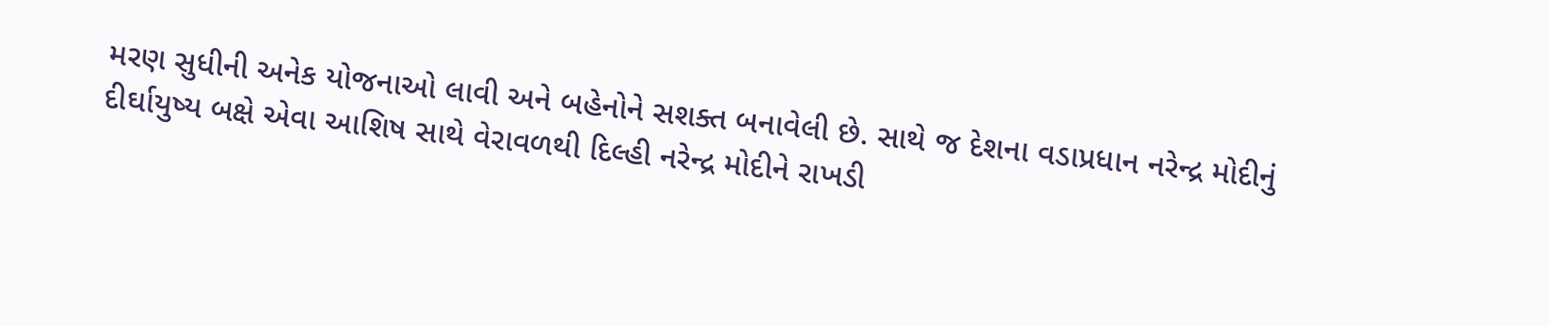મરણ સુધીની અનેક યોજનાઓ લાવી અને બહેનોને સશક્ત બનાવેલી છે. સાથે જ દેશના વડાપ્રધાન નરેન્દ્ર મોદીનું દીર્ઘાયુષ્ય બક્ષે એવા આશિષ સાથે વેરાવળથી દિલ્હી નરેન્દ્ર મોદીને રાખડી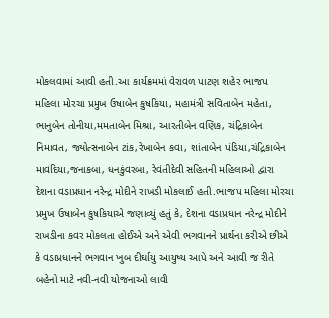મોકલવામાં આવી હતી.આ કાર્યક્રમમાં વેરાવળ પાટણ શહેર ભાજપ મહિલા મોરચા પ્રમુખ ઉષાબેન કુષકિયા, મહામંત્રી સવિતાબેન મહેતા, ભાનુબેન તોનીયા,મમતાબેન મિશ્રા, આરતીબેન વણિક, ચંદ્રિકાબેન નિમાવત, જ્યોત્સનાબેન ટાંક,રેખાબેન કવા, શાંતાબેન પંડિયા,ચંદ્રિકાબેન માવદિયા,જનાકબા, ધનકુંવરબા, રેવંતીદેવી સહિતની મહિલાઓ દ્વારા દેશના વડાપ્રધાન નરેન્દ્ર મોદીને રાખડી મોકલાઈ હતી.ભાજપ મહિલા મોરચા પ્રમુખ ઉષાબેન કુષકિયાએ જણાવ્યું હતું કે, દેશના વડાપ્રધાન નરેન્દ્ર મોદીને રાખડીના કવર મોકલતા હોઈએ અને એવી ભગવાનને પ્રાર્થના કરીએ છીએ કે વડાપ્રધાનને ભગવાન ખુબ દીર્ઘાયુ આયુષ્ય આપે અને આવી જ રીતે બહેનો માટે નવી-નવી યોજનાઓ લાવી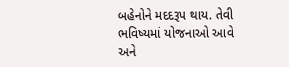બહેનોને મદદરૂપ થાય. તેવી ભવિષ્યમાં યોજનાઓ આવે અને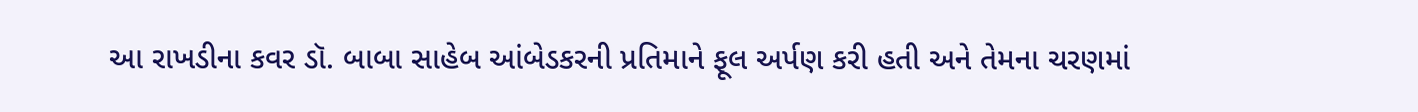આ રાખડીના કવર ડૉ. બાબા સાહેબ આંબેડકરની પ્રતિમાને ફૂલ અર્પણ કરી હતી અને તેમના ચરણમાં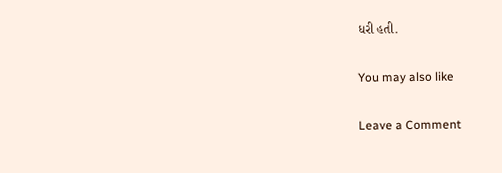ધરી હતી.

You may also like

Leave a Comment